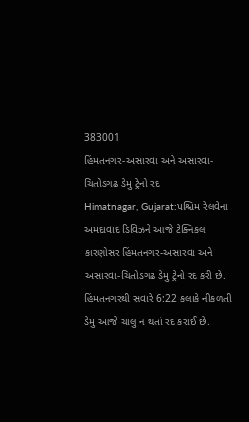383001
હિંમતનગર-અસારવા અને અસારવા-ચિતોડગઢ ડેમુ ટ્રેનો રદ
Himatnagar, Gujarat:પશ્ચિમ રેલવેના અમદાવાદ ડિવિઝને આજે ટેક્નિકલ કારણોસર હિંમતનગર-અસારવા અને અસારવા-ચિતોડગઢ ડેમુ ટ્રેનો રદ કરી છે. હિંમતનગરથી સવારે 6:22 કલાકે નીકળતી ડેમુ આજે ચાલુ ન થતાં રદ કરાઈ છે.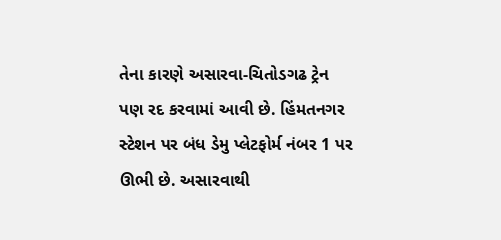તેના કારણે અસારવા-ચિતોડગઢ ટ્રેન પણ રદ કરવામાં આવી છે. હિંમતનગર સ્ટેશન પર બંધ ડેમુ પ્લેટફોર્મ નંબર 1 પર ઊભી છે. અસારવાથી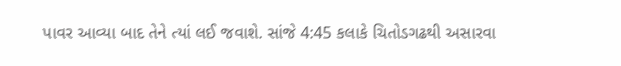પાવર આવ્યા બાદ તેને ત્યાં લઈ જવાશે. સાંજે 4:45 કલાકે ચિતોડગઢથી અસારવા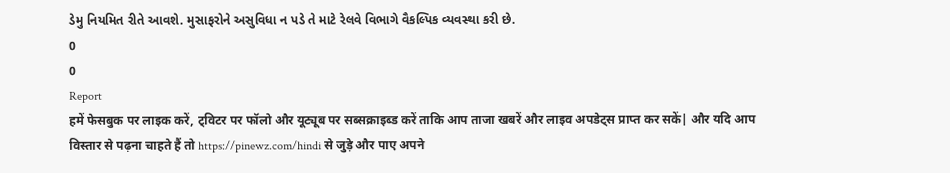ડેમુ નિયમિત રીતે આવશે. મુસાફરોને અસુવિધા ન પડે તે માટે રેલવે વિભાગે વૈકલ્પિક વ્યવસ્થા કરી છે.
0
0
Report
हमें फेसबुक पर लाइक करें, ट्विटर पर फॉलो और यूट्यूब पर सब्सक्राइब्ड करें ताकि आप ताजा खबरें और लाइव अपडेट्स प्राप्त कर सकें| और यदि आप विस्तार से पढ़ना चाहते हैं तो https://pinewz.com/hindi से जुड़े और पाए अपने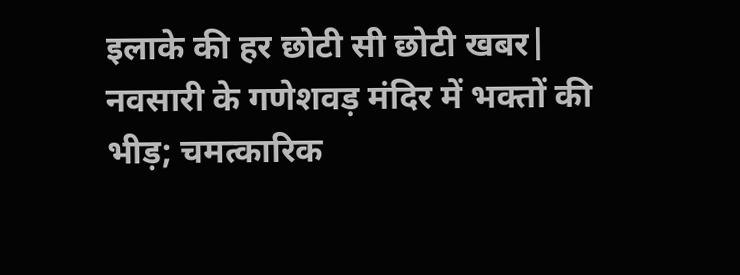इलाके की हर छोटी सी छोटी खबर|
नवसारी के गणेशवड़ मंदिर में भक्तों की भीड़; चमत्कारिक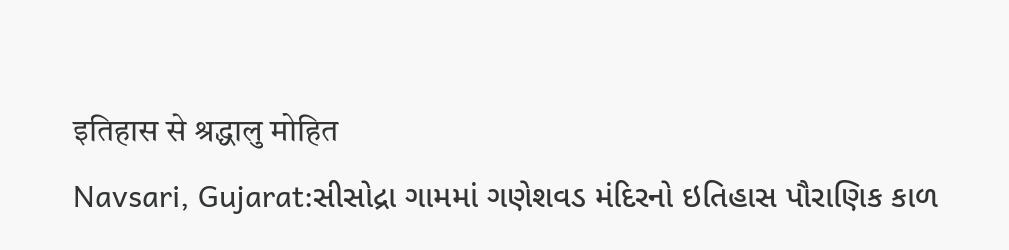इतिहास से श्रद्धालु मोहित
Navsari, Gujarat:સીસોદ્રા ગામમાં ગણેશવડ મંદિરનો ઇતિહાસ પૌરાણિક કાળ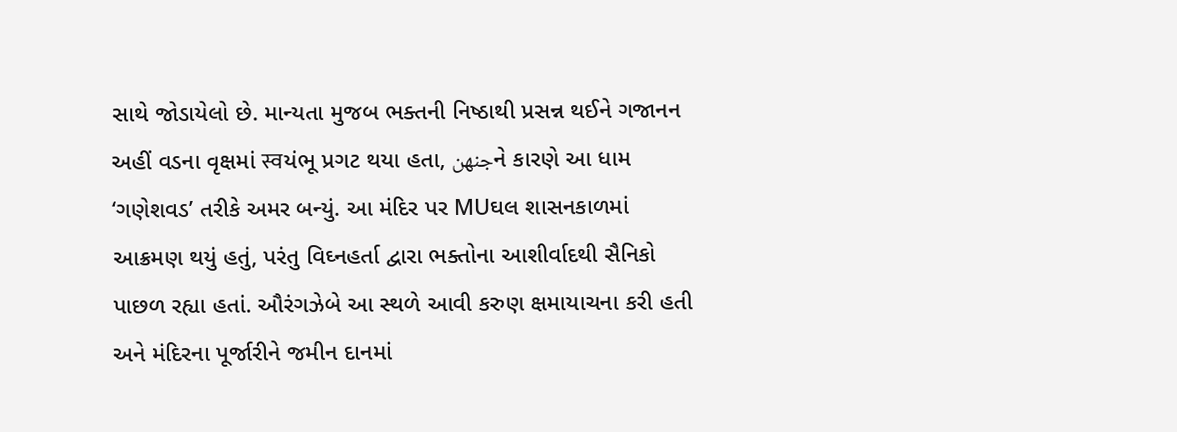સાથે જોડાયેલો છે. માન્યતા મુજબ ભક્તની નિષ્ઠાથી પ્રસન્ન થઈને ગજાનન અહીં વડના વૃક્ષમાં स्वયંભૂ પ્રગટ થયા હતા, جنهنને કારણે આ ધામ ‘ગણેશવડ’ તરીકે અમર બન્યું. આ મંદિર પર MUઘલ શાસનકાળમાં આક્રમણ થયું હતું, પરંતુ વિઘ્નહર્તા દ્વારા ભક્તોના આશીર્વાદથી સૈનિકો પાછળ રહ્યા હતાં. ઔરંગઝેબે આ સ્થળે આવી કરુણ ક્ષમાયાચના કરી હતી અને મંદિરના પૂર્જારીને જમીન દાનમાં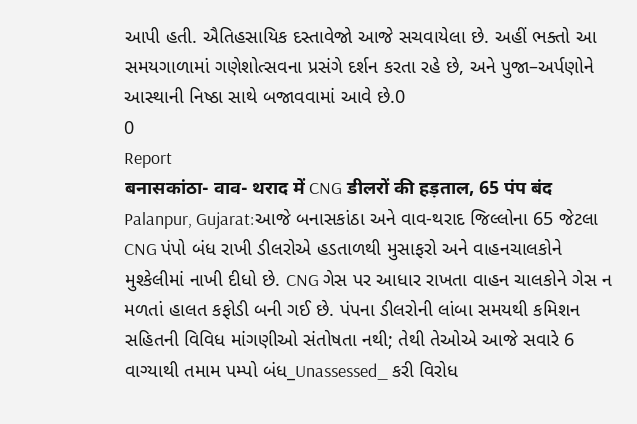આપી હતી. ઐતિહસાયિક દસ્તાવેજો આજે સચવાયેલા છે. અહીં ભક્તો આ સમયગાળામાં ગણેશોત્સવના પ્રસંગે દર્શન કરતા રહે છે, અને પુજા–અર્પણોને આસ્થાની નિષ્ઠા સાથે બજાવવામાં આવે છે.0
0
Report
बनासकांठा- वाव- थराद में CNG डीलरों की हड़ताल, 65 पंप बंद
Palanpur, Gujarat:આજે બનાસકાંઠા અને વાવ-થરાદ જિલ્લોના 65 જેટલા CNG પંપો બંધ રાખી ડીલરોએ હડતાળથી મુસાફરો અને વાહનચાલકોને મુશ્કેલીમાં નાખી દીધો છે. CNG ગેસ પર આધાર રાખતા વાહન ચાલકોને ગેસ ન મળતાં હાલત કફોડી બની ગઈ છે. પંપના ડીલરોની લાંબા સમયથી કમિશન સહિતની વિવિધ માંગણીઓ સંતોષતા નથી; તેથી તેઓએ આજે સવારે 6 વાગ્યાથી તમામ પમ્પો બંધ_Unassessed_ કરી વિરોધ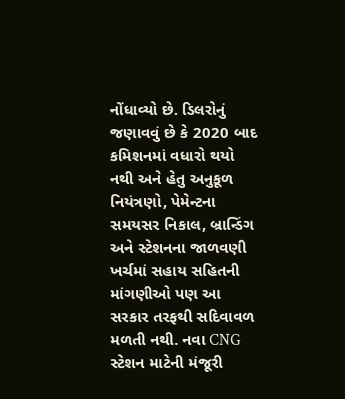નોંધાવ્યો છે. ડિલરોનું જણાવવું છે કે 2020 બાદ કમિશનમાં વધારો થયો નથી અને હેતુ અનુકૂળ નિયંત્રણો, પેમેન્ટના સમયસર નિકાલ, બ્રાન્ડિંગ અને સ્ટેશનના જાળવણી ખર્ચમાં સહાય સહિતની માંગણીઓ પણ આ સરકાર તરફથી સદિવાવળ મળતી નથી. નવા CNG સ્ટેશન માટેની મંજૂરી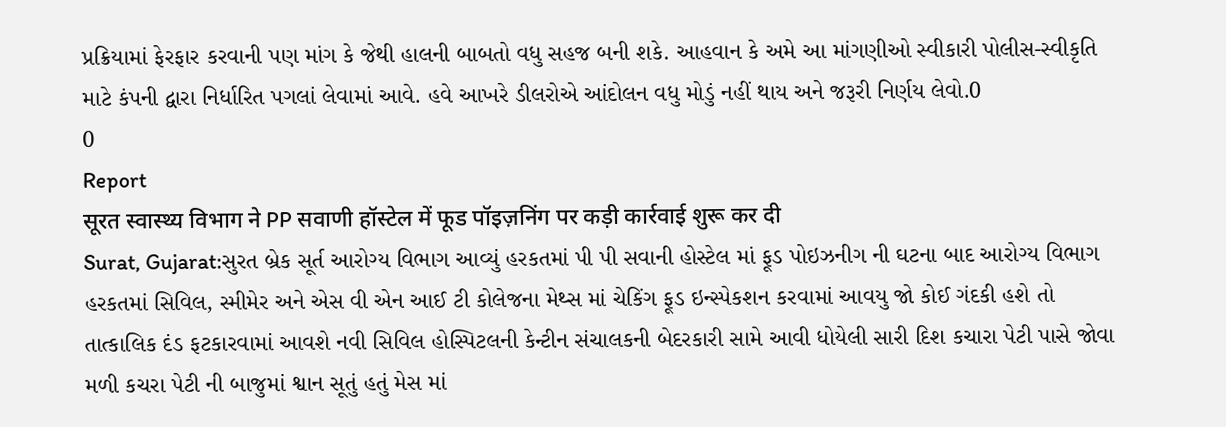પ્રક્રિયામાં ફેરફાર કરવાની પણ માંગ કે જેથી હાલની બાબતો વધુ સહજ બની શકે. આહવાન કે અમે આ માંગણીઓ સ્વીકારી પોલીસ-સ્વીકૃતિ માટે કંપની દ્વારા નિર્ધારિત પગલાં લેવામાં આવે. હવે આખરે ડીલરોએ આંદોલન વધુ મોડું નહીં થાય અને જરૂરી નિર્ણય લેવો.0
0
Report
सूरत स्वास्थ्य विभाग ने PP सवाणी हॉस्टेल में फूड पॉइज़निंग पर कड़ी कार्रवाई शुरू कर दी
Surat, Gujarat:સુરત બ્રેક સૂર્ત આરોગ્ય વિભાગ આવ્યું હરકતમાં પી પી સવાની હોસ્ટેલ માં ફૂડ પોઇઝનીગ ની ઘટના બાદ આરોગ્ય વિભાગ હરકતમાં સિવિલ, સ્મીમેર અને એસ વી એન આઈ ટી કોલેજના મેથ્સ માં ચેકિંગ ફૂડ ઇન્સ્પેકશન કરવામાં આવયુ જો કોઈ ગંદકી હશે તો તાત્કાલિક દંડ ફટકારવામાં આવશે નવી સિવિલ હોસ્પિટલની કેન્ટીન સંચાલકની બેદરકારી સામે આવી ધોયેલી સારી દિશ કચારા પેટી પાસે જોવા મળી કચરા પેટી ની બાજુમાં શ્વાન સૂતું હતું મેસ માં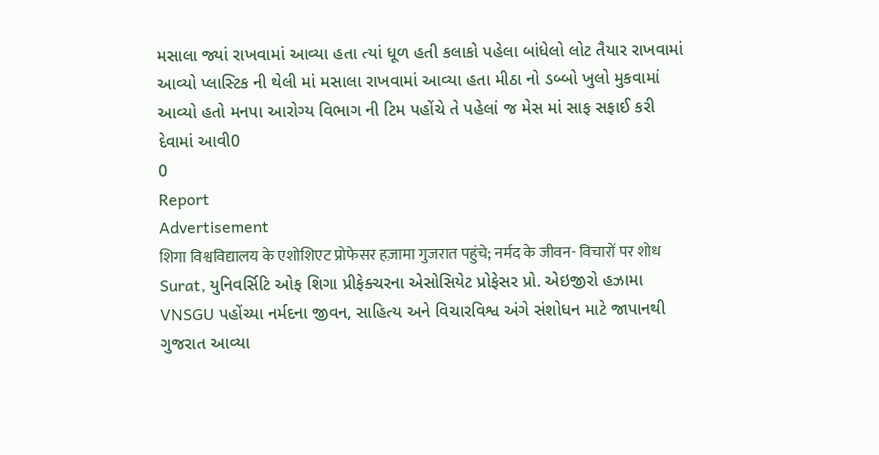મસાલા જ્યાં રાખવામાં આવ્યા હતા ત્યાં ધૂળ હતી કલાકો પહેલા બાંધેલો લોટ તૈયાર રાખવામાં આવ્યો પ્લાસ્ટિક ની થેલી માં મસાલા રાખવામાં આવ્યા હતા મીઠા નો ડબ્બો ખુલો મુકવામાં આવ્યો હતો મનપા આરોગ્ય વિભાગ ની ટિમ પહોંચે તે પહેલાં જ મેસ માં સાફ સફાઈ કરી દેવામાં આવી0
0
Report
Advertisement
शिगा विश्वविद्यालय के एशोशिएट प्रोफेसर हज़ामा गुजरात पहुंचे; नर्मद के जीवन- विचारों पर शोध
Surat, યુનિવર્સિટિ ઓફ શિગા પ્રીફેક્ચરના એસોસિયેટ પ્રોફેસર પ્રો. એઇજીરો હઝામા VNSGU પહોંચ્યા નર્મદના જીવન, સાહિત્ય અને વિચારવિશ્વ અંગે સંશોધન માટે જાપાનથી ગુજરાત આવ્યા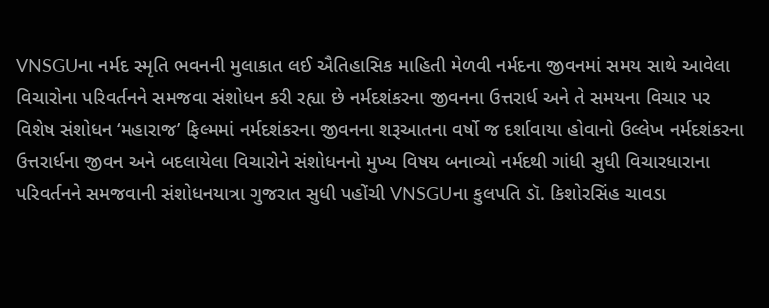VNSGUના નર્મદ સ્મૃતિ ભવનની મુલાકાત લઈ ઐતિહાસિક માહિતી મેળવી નર્મદના જીવનમાં સમય સાથે આવેલા વિચારોના પરિવર્તનને સમજવા સંશોધન કરી રહ્યા છે નર્મદશંકરના જીવનના ઉત્તરાર્ધ અને તે સમયના વિચાર પર વિશેષ સંશોધન ‘મહારાજ’ ફિલ્મમાં નર્મદશંકરના જીવનના શરૂઆતના વર્ષો જ દર્શાવાયા હોવાનો ઉલ્લેખ નર્મદશંકરના ઉત્તરાર્ધના જીવન અને બદલાયેલા વિચારોને સંશોધનનો મુખ્ય વિષય બનાવ્યો નર્મદથી ગાંધી સુધી વિચારધારાના પરિવર્તનને સમજવાની સંશોધનયાત્રા ગુજરાત સુધી પહોંચી VNSGUના કુલપતિ ડૉ. કિશોરસિંહ ચાવડા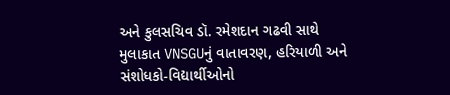અને કુલસચિવ ડૉ. રમેશદાન ગઢવી સાથે મુલાકાત VNSGUનું વાતાવરણ, હરિયાળી અને સંશોધકો-વિદ્યાર્થીઓનો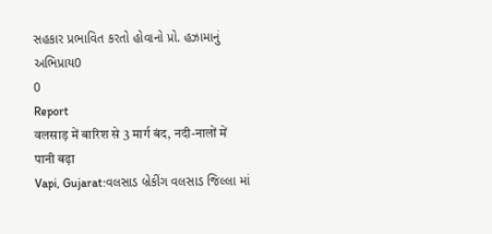સહકાર પ્રભાવિત કરતો હોવાનો પ્રો. હઝામાનું અભિપ્રાય0
0
Report
वलसाड़ में बारिश से 3 मार्ग बंद, नदी-नालों में पानी बढ़ा
Vapi, Gujarat:વલસાડ બ્રેકીંગ વલસાડ જિલ્લા માં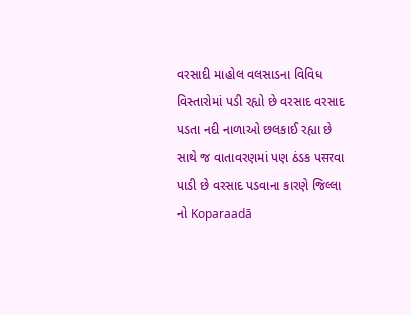વરસાદી માહોલ વલસાડના વિવિધ વિસ્તારોમાં પડી રહ્યો છે વરસાદ વરસાદ પડતા નદી નાળાઓ છલકાઈ રહ્યા છે સાથે જ વાતાવરણમાં પણ ઠંડક પसरવા પાડી છે વરસાદ પડવાના કારણે જિલ્લા નો Koparaadā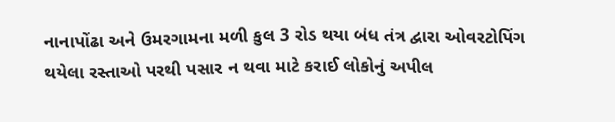નાનાપોંઢા અને ઉમરગામના મળી કુલ 3 રોડ થયા બંધ તંત્ર દ્વારા ઓવરટોપિંગ થયેલા રસ્તાઓ પરથી પસાર ન થવા માટે કરાઈ લોકોનું અપીલ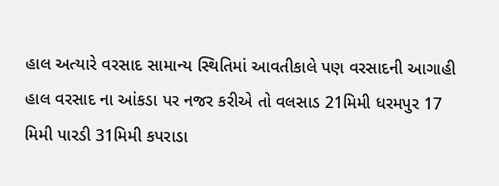હાલ અત્યારે વરસાદ સામાન્ય સ્થિતિમાં આવતીકાલે પણ વરસાદની આગાહી હાલ વરસાદ ના આંકડા પર નજર કરીએ તો વલસાડ 21મિમી ધરમપુર 17 મિમી પારડી 31મિમી કપરાડા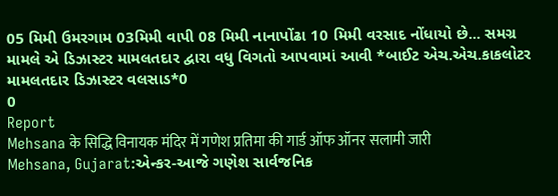05 મિમી ઉમરગામ 03મિમી વાપી 08 મિમી નાનાપોંઢા 10 મિમી વરસાદ નોંધાયો છે... સમગ્ર મામલે એ ડિઝાસ્ટર મામલતદાર દ્વારા વધુ વિગતો આપવામાં આવી *બાઈટ એચ.એચ.કાકલોટર મામલતદાર ડિઝાસ્ટર વલસાડ*0
0
Report
Mehsana के सिद्धि विनायक मंदिर में गणेश प्रतिमा की गार्ड ऑफ ऑनर सलामी जारी
Mehsana, Gujarat:એન્કર-આજે ગણેશ સાર્વજનિક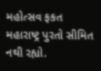મહોત્સવ ફકત મહારાષ્ટ્ર પુરતો સીમિત નથી રહ્યો.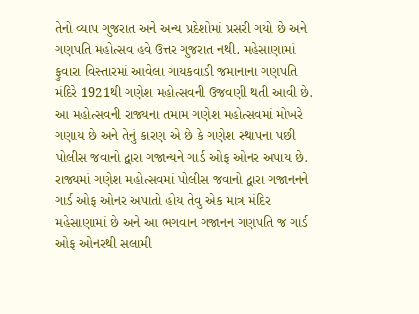તેનો વ્યાપ ગુજરાત અને અન્ય પ્રદેશોમાં પ્રસરી ગયો છે અને ગણપતિ મહોત્સવ હવે ઉત્તર ગુજરાત નથી. મહેસાણામાં ફુવારા વિસ્તારમાં આવેલા ગાયકવાડી જમાનાના ગણપતિ મંદિરે 1921થી ગણેશ મહોત્સવની ઉજવણી થતી આવી છે. આ મહોત્સવની રાજ્યના તમામ ગણેશ મહોત્સવમાં મોખરે ગણાય છે અને તેનું કારણ એ છે કે ગણેશ સ્થાપના પછી પોલીસ જવાનો દ્વારા ગજાન્યને ગાર્ડ ઓફ ઓનર અપાય છે. રાજ્યમાં ગણેશ મહોત્સવમાં પોલીસ જવાનો દ્વારા ગજાનનને ગાર્ડ ઓફ ઓનર અપાતો હોય તેવુ એક માત્ર મંદિર મહેસાણામાં છે અને આ ભગવાન ગજાનન ગણપતિ જ ગાર્ડ ઓફ ઓનરથી સલામી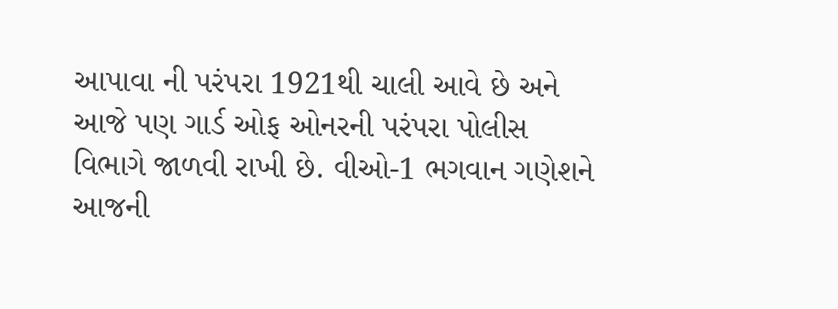આપાવા ની પરંપરા 1921થી ચાલી આવે છે અને આજે પણ ગાર્ડ ઓફ ઓનરની પરંપરા પોલીસ વિભાગે જાળવી રાખી છે. વીઓ-1 ભગવાન ગણેશને આજની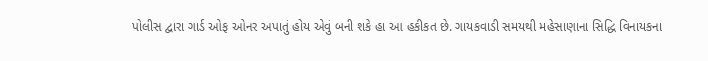પોલીસ દ્વારા ગાર્ડ ઓફ ઓનર અપાતું હોય એવું બની શકે હા આ હકીકત છે. ગાયકવાડી સમયથી મહેસાણાના સિદ્ધિ વિનાયકના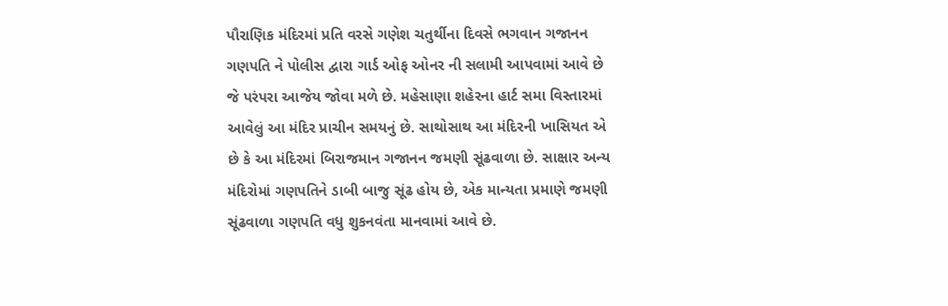પૌરાણિક મંદિરમાં પ્રતિ વરસે ગણેશ ચતુર્થીના દિવસે ભગવાન ગજાનન ગણપતિ ને પોલીસ દ્વારા ગાર્ડ ઓફ ઓનર ની સલામી આપવામાં આવે છે જે પરંપરા આજેય જોવા મળે છે. મહેસાણા શહેરના હાર્ટ સમા વિસ્તારમાં આવેલું આ મંદિર પ્રાચીન સમયનું છે. સાથોસાથ આ મંદિરની ખાસિયત એ છે કે આ મંદિરમાં બિરાજમાન ગજાનન જમણી સૂંઢવાળા છે. સાક્ષાર અન્ય મંદિરોમાં ગણપતિને ડાબી બાજુ સૂંઢ હોય છે, એક માન્યતા પ્રમાણે જમણી સૂંઢવાળા ગણપતિ વધુ શુકનવંતા માનવામાં આવે છે.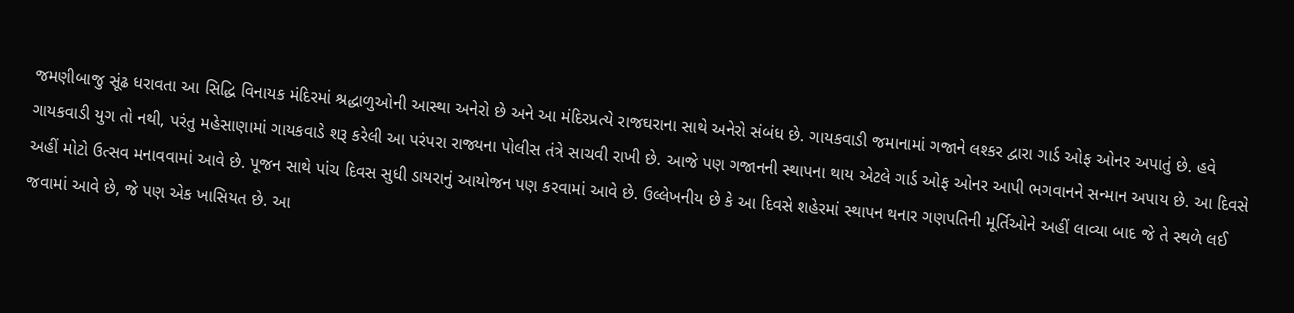જમણીબાજુ સૂંઢ ધરાવતા આ સિદ્ધિ વિનાયક મંદિરમાં શ્રદ્ધાળુઓની આસ્થા અનેરો છે અને આ મંદિરપ્રત્યે રાજઘરાના સાથે અનેરો સંબંધ છે. ગાયકવાડી જમાનામાં ગજાને લશ્કર દ્વારા ગાર્ડ ઓફ ઓનર અપાતું છે. હવે ગાયકવાડી યુગ તો નથી, પરંતુ મહેસાણામાં ગાયકવાડે શરૂ કરેલી આ પરંપરા રાજ્યના પોલીસ તંત્રે સાચવી રાખી છે. આજે પણ ગજાનની સ્થાપના થાય એટલે ગાર્ડ ઓફ ઓનર આપી ભગવાનને સન્માન અપાય છે. આ દિવસે અહીં મોટો ઉત્સવ મનાવવામાં આવે છે. પૂજન સાથે પાંચ દિવસ સુધી ડાયરાનું આયોજન પણ કરવામાં આવે છે. ઉલ્લેખનીય છે કે આ દિવસે શહેરમાં સ્થાપન થનાર ગણપતિની મૂર્તિઓને અહીં લાવ્યા બાદ જે તે સ્થળે લઈ જવામાં આવે છે, જે પણ એક ખાસિયત છે. આ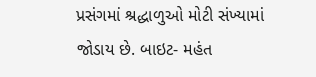પ્રસંગમાં શ્રદ્ધાળુઓ મોટી સંખ્યામાં જોડાય છે. બાઇટ- મહંત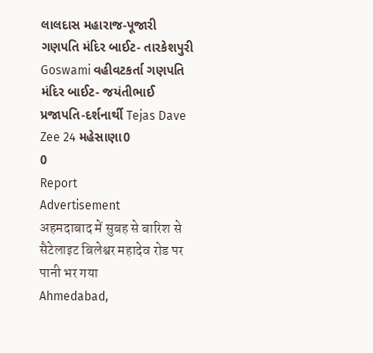લાલદાસ મહારાજ-પૂજારી ગણપતિ મંદિર બાઈટ- તારકેશપુરી Goswami વહીવટકર્તા ગણપતિ મંદિર બાઈટ- જયંતીભાઈ પ્રજાપતિ-દર્શનાર્થી Tejas Dave Zee 24 મહેસાણા0
0
Report
Advertisement
अहमदाबाद में सुबह से बारिश से सैटेलाइट बिलेश्वर महादेव रोड पर पानी भर गया
Ahmedabad,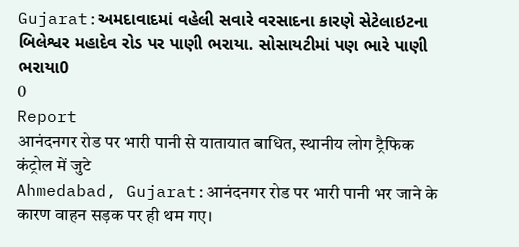Gujarat:અમદાવાદમાં વહેલી સવારે વરસાદના કારણે સેટેલાઇટના બિલેશ્વર મહાદેવ રોડ પર પાણી ભરાયા. સોસાયટીમાં પણ ભારે પાણી ભરાયા0
0
Report
आनंदनगर रोड पर भारी पानी से यातायात बाधित, स्थानीय लोग ट्रैफिक कंट्रोल में जुटे
Ahmedabad, Gujarat:आनंदनगर रोड पर भारी पानी भर जाने के कारण वाहन सड़क पर ही थम गए।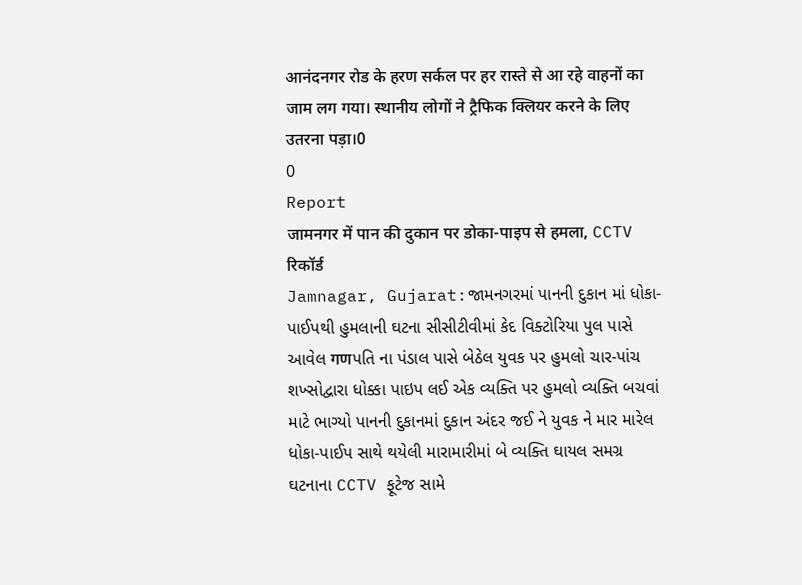आनंदनगर रोड के हरण सर्कल पर हर रास्ते से आ रहे वाहनों का जाम लग गया। स्थानीय लोगों ने ट्रैफिक क्लियर करने के लिए उतरना पड़ा।0
0
Report
जामनगर में पान की दुकान पर डोका-पाइप से हमला, CCTV रिकॉर्ड
Jamnagar, Gujarat:જામનગરમાં પાનની દુકાન માં ધોકા-પાઈપથી હુમલાની ઘટના સીસીટીવીમાં કેદ વિક્ટોરિયા પુલ પાસે આવેલ गणપતિ ના પંડાલ પાસે બેઠેલ યુવક પર હુમલો ચાર-પાંચ શખ્સોદ્વારા ધોક્કા પાઇપ લઈ એક વ્યક્તિ પર હુમલો વ્યક્તિ બચવાં માટે ભાગ્યો પાનની દુકાનમાં દુકાન અંદર જઈ ને યુવક ને માર મારેલ ધોકા-પાઈપ સાથે થયેલી મારામારીમાં બે વ્યક્તિ ઘાયલ સમગ્ર ઘટનાના CCTV ફૂટેજ સામે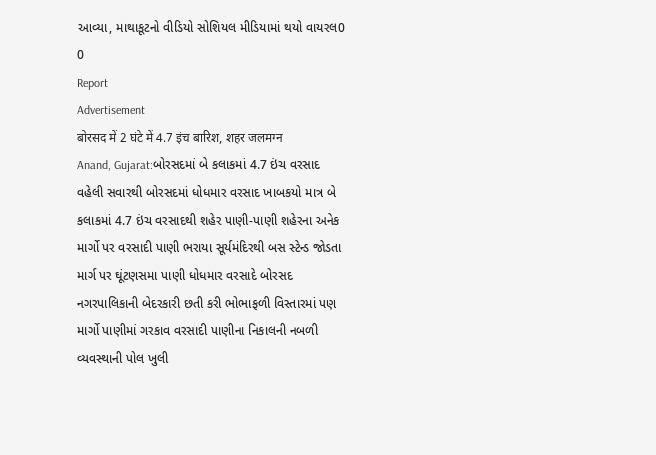આવ્યા, માથાકૂટનો વીડિયો સોશિયલ મીડિયામાં થયો વાયરલ0
0
Report
Advertisement
बोरसद में 2 घंटे में 4.7 इंच बारिश, शहर जलमग्न
Anand, Gujarat:બોરસદમાં બે કલાકમાં 4.7 ઇંચ વરસાદ વહેલી સવારથી બોરસદમાં ધોધમાર વરસાદ ખાબકયો માત્ર બે કલાકમાં 4.7 ઇંચ વરસાદથી શહેર પાણી-પાણી શહેરના અનેક માર્ગો પર વરસાદી પાણી ભરાયા સૂર્યમંદિરથી બસ સ્ટેન્ડ જોડતા માર્ગ પર ઘૂંટણસમા પાણી ધોધમાર વરસાદે બોરસદ નગરપાલિકાની બેદરકારી છતી કરી ભોભાફળી વિસ્તારમાં પણ માર્ગો પાણીમાં ગરકાવ વરસાદી પાણીના નિકાલની નબળી વ્યવસ્થાની પોલ ખુલી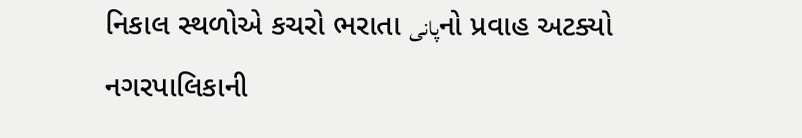નિકાલ સ્થળોએ કચરો ભરાતા پانیનો પ્રવાહ અટક્યો નગરપાલિકાની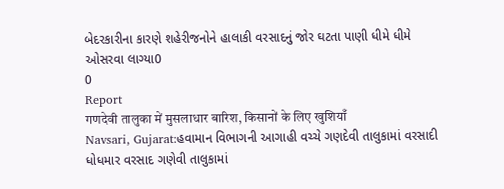બેદરકારીના કારણે શહેરીજનોને હાલાકી વરસાદનું જોર ઘટતા પાણી ધીમે ધીમે ઓસરવા લાગ્યા0
0
Report
गणदेवी तालुका में मुसलाधार बारिश, किसानों के लिए खुशियाँ
Navsari, Gujarat:હવામાન વિભાગની આગાહી વચ્ચે ગણદેવી તાલુકામાં વરસાદી ધોધમાર વરસાદ ગણેવી તાલુકામાં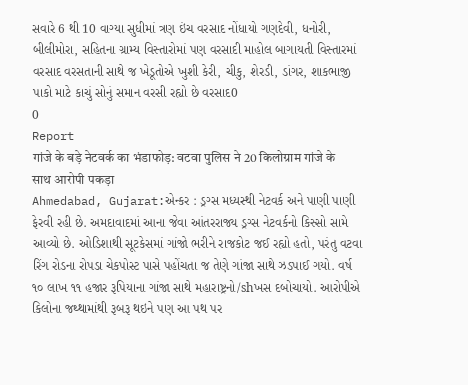સવારે 6 થી 10 વાગ્યા સુધીમાં ત્રણ ઇંચ વરસાદ નોંધાયો ગણદેવી, ધનોરી, બીલીમોરા, સહિતના ગ્રામ્ય વિસ્તારોમાં પણ વરસાદી માહોલ બાગાયતી વિસ્તારમાં વરસાદ વરસતાની સાથે જ ખેડૂતોએ ખુશી કેરી, ચીકુ, શેરડી, ડાંગર, શાકભાજી પાકો માટે કાચું સોનું સમાન વરસી રહ્યો છે વરસાદ0
0
Report
गांजे के बड़े नेटवर्क का भंडाफोड़: वटवा पुलिस ने 20 किलोग्राम गांजे के साथ आरोपी पकड़ा
Ahmedabad, Gujarat:એન્કર : ડ્રગ્સ મધ્યસ્થી નેટવર્ક અને પાણી પાણી ફેરવી રહી છે. અમદાવાદમાં આના જેવા આંતરરાજ્ય ડ્રગ્સ નેટવર્કનો કિસ્સો સામે આવ્યો છે. ઓડિશાથી સૂટકેસમાં ગાંજો ભરીને રાજકોટ જઈ રહ્યો હતો, પરંતુ વટવા રિંગ રોડના રોપડા ચેકપોસ્ટ પાસે પહોંચતા જ તેણે ગાંજા સાથે ઝડપાઈ ગયો. વર્ષ ૧૦ લાખ ૧૧ હજાર રૂપિયાના ગાંજા સાથે મહારાષ્ટ્રનો/shખસ દબોચાયો. આરોપીએ કિલોના જથ્થામાંથી રૂબરૂ થઇને પણ આ પથ પર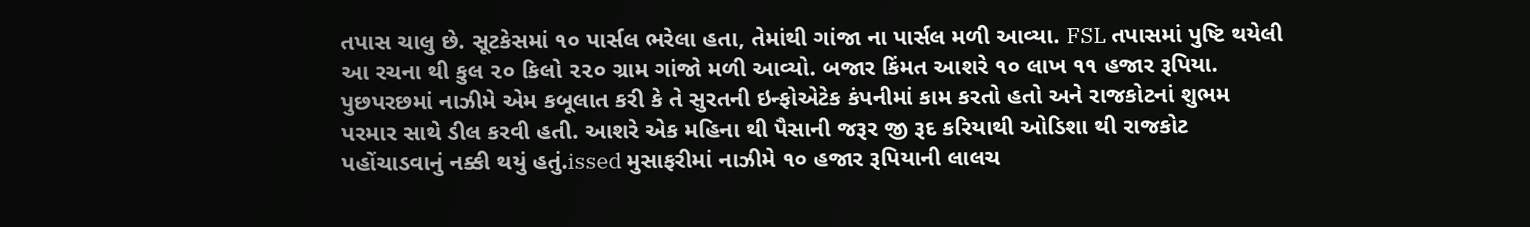તપાસ ચાલુ છે. સૂટકેસમાં ૧૦ પાર્સલ ભરેલા હતા, તેમાંથી ગાંજા ના પાર્સલ મળી આવ્યા. FSL તપાસમાં પુષ્ટિ થયેલી આ રચના થી કુલ ૨૦ કિલો ૨૨૦ ગ્રામ ગાંજો મળી આવ્યો. બજાર કિંમત આશરે ૧૦ લાખ ૧૧ હજાર રૂપિયા. પુછપરછમાં નાઝીમે એમ કબૂલાત કરી કે તે સુરતની ઇન્ફોએટેક કંપનીમાં કામ કરતો હતો અને રાજકોટનાં શુભમ પરમાર સાથે ડીલ કરવી હતી. આશરે એક મહિના થી પૈસાની જરૂર જી રૂદ કરિયાથી ઓડિશા થી રાજકોટ પહોંચાડવાનું નક્કી થયું હતું.issed મુસાફરીમાં નાઝીમે ૧૦ હજાર રૂપિયાની લાલચ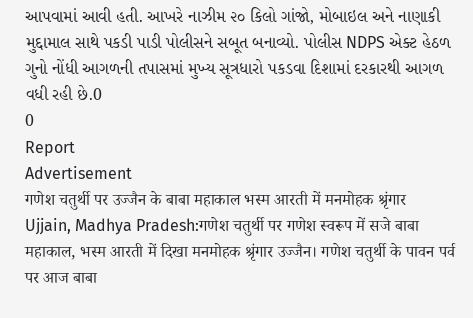આપવામાં આવી હતી. આખરે નાઝીમ ૨૦ કિલો ગાંજો, મોબાઇલ અને નાણાકી મુદ્દામાલ સાથે પકડી પાડી પોલીસને સબૂત બનાવ્યો. પોલીસ NDPS એક્ટ હેઠળ ગુનો નોંધી આગળની તપાસમાં મુખ્ય સૂત્રધારો પકડવા દિશામાં દરકારથી આગળ વધી રહી છે.0
0
Report
Advertisement
गणेश चतुर्थी पर उज्जैन के बाबा महाकाल भस्म आरती में मनमोहक श्रृंगार
Ujjain, Madhya Pradesh:गणेश चतुर्थी पर गणेश स्वरूप में सजे बाबा महाकाल, भस्म आरती में दिखा मनमोहक श्रृंगार उज्जैन। गणेश चतुर्थी के पावन पर्व पर आज बाबा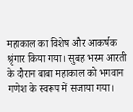महाकाल का विशेष और आकर्षक श्रृंगार किया गया। सुबह भस्म आरती के दौरान बाबा महाकाल को भगवान गणेश के स्वरूप में सजाया गया।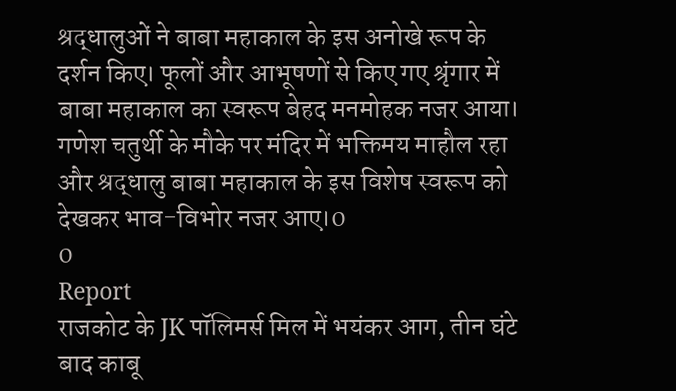श्रद्धालुओं ने बाबा महाकाल के इस अनोखे रूप के दर्शन किए। फूलों और आभूषणों से किए गए श्रृंगार में बाबा महाकाल का स्वरूप बेहद मनमोहक नजर आया। गणेश चतुर्थी के मौके पर मंदिर में भक्तिमय माहौल रहा और श्रद्धालु बाबा महाकाल के इस विशेष स्वरूप को देखकर भाव-विभोर नजर आए।0
0
Report
राजकोट के JK पॉलिमर्स मिल में भयंकर आग, तीन घंटे बाद काबू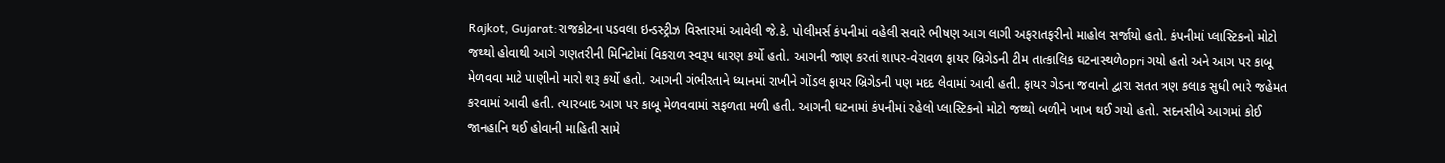Rajkot, Gujarat:રાજકોટના પડવલા ઇન્ડસ્ટ્રીઝ વિસ્તારમાં આવેલી જે.કે. પોલીમર્સ કંપનીમાં વહેલી સવારે ભીષણ આગ લાગી અફરાતફરીનો માહોલ સર્જાયો હતો. કંપનીમાં પ્લાસ્ટિકનો મોટો જથ્થો હોવાથી આગે ગણતરીની મિનિટોમાં વિકરાળ સ્વરૂપ ધારણ કર્યો હતો. આગની જાણ કરતાં શાપર-વેરાવળ ફાયર બ્રિગેડની ટીમ તાત્કાલિક ઘટનાસ્થળેopri ગયો હતો અને આગ પર કાબૂ મેળવવા માટે પાણીનો મારો શરૂ કર્યો હતો. આગની ગંભીરતાને ધ્યાનમાં રાખીને ગોંડલ ફાયર બ્રિગેડની પણ મદદ લેવામાં આવી હતી. ફાયર ગેડના જવાનો દ્વારા સતત ત્રણ કલાક સુધી ભારે જહેમત કરવામાં આવી હતી. ત્યારબાદ આગ પર કાબૂ મેળવવામાં સફળતા મળી હતી. આગની ઘટનામાં કંપનીમાં રહેલો પ્લાસ્ટિકનો મોટો જથ્થો બળીને ખાખ થઈ ગયો હતો. સદનસીબે આગમાં કોઈ જાનહાનિ થઈ હોવાની માહિતી સામે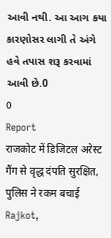આવી નથી. આ આગ કયા કારણોસર લાગી તે અંગે હવે તપાસ શરૂ કરવામાં આવી છે.0
0
Report
राजकोट में डिजिटल अरेस्ट गैंग से वृद्ध दंपति सुरक्षित, पुलिस ने रकम बचाई
Rajkot,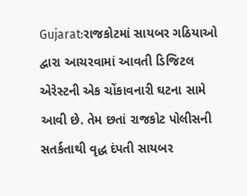Gujarat:રાજકોટમાં સાયબર ગઠિયાઓ દ્વારા આચરવામાં આવતી ડિજિટલ એરેસ્ટની એક ચોંકાવનારી ઘટના સામે આવી છે. તેમ છતાં રાજકોટ પોલીસની સતર્કતાથી વૃદ્ધ દંપતી સાયબર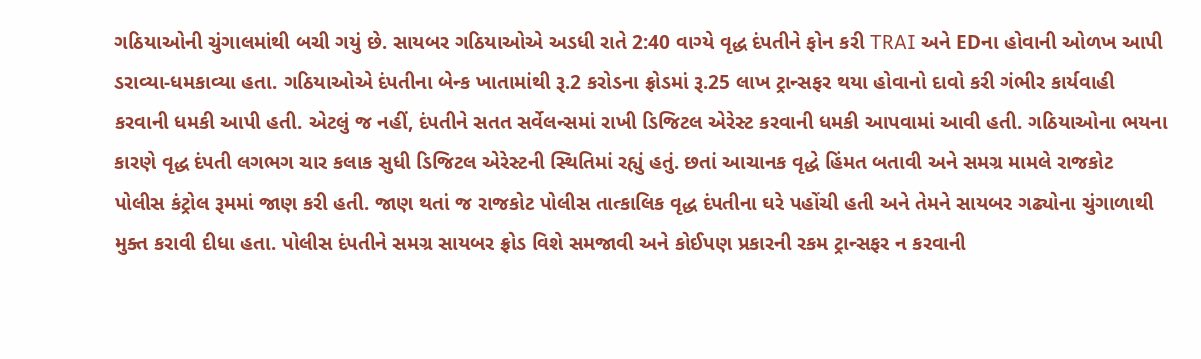ગઠિયાઓની ચુંગાલમાંથી બચી ગયું છે. સાયબર ગઠિયાઓએ અડધી રાતે 2:40 વાગ્યે વૃદ્ધ દંપતીને ફોન કરી TRAI અને EDના હોવાની ઓળખ આપી ડરાવ્યા-ધમકાવ્યા હતા. ગઠિયાઓએ દંપતીના બેન્ક ખાતામાંથી રૂ.2 કરોડના ફ્રોડમાં રૂ.25 લાખ ટ્રાન્સફર થયા હોવાનો દાવો કરી ગંભીર કાર્યવાહી કરવાની ધમકી આપી હતી. એટલું જ નહીં, દંપતીને સતત સર્વેલન્સમાં રાખી ડિજિટલ એરેસ્ટ કરવાની ધમકી આપવામાં આવી હતી. ગઠિયાઓના ભયના કારણે વૃદ્ધ દંપતી લગભગ ચાર કલાક સુધી ડિજિટલ એરેસ્ટની સ્થિતિમાં રહ્યું હતું. છતાં આચાનક વૃદ્ધે હિંમત બતાવી અને સમગ્ર મામલે રાજકોટ પોલીસ કંટ્રોલ રૂમમાં જાણ કરી હતી. જાણ થતાં જ રાજકોટ પોલીસ તાત્કાલિક વૃદ્ધ દંપતીના ઘરે પહોંચી હતી અને તેમને સાયબર ગઢ્યોના ચુંગાળાથી મુક્ત કરાવી દીધા હતા. પોલીસ દંપતીને સમગ્ર સાયબર ફ્રોડ વિશે સમજાવી અને કોઈપણ પ્રકારની રકમ ટ્રાન્સફર ન કરવાની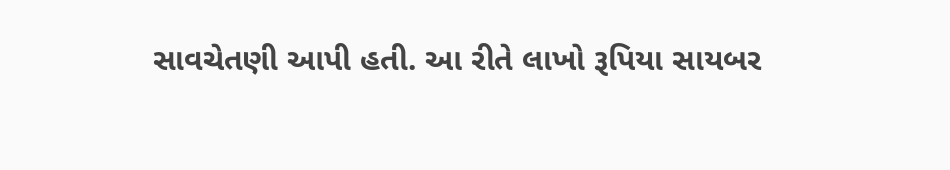સાવચેતણી આપી હતી. આ રીતે લાખો રૂપિયા સાયબર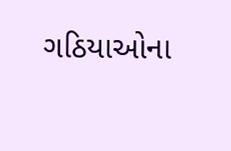ગઠિયાઓના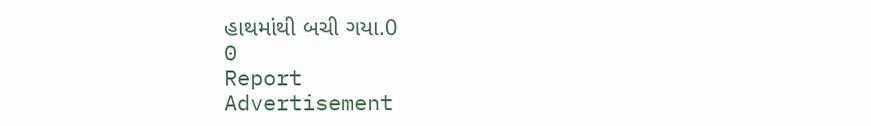હાથમાંથી બચી ગયા.0
0
Report
Advertisement